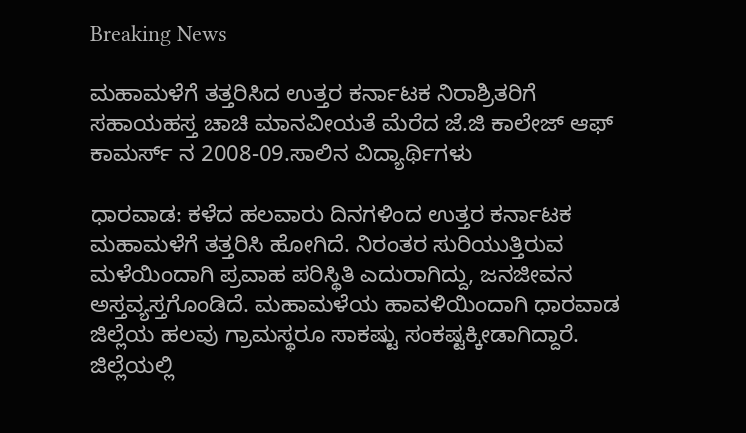Breaking News

ಮಹಾಮಳೆಗೆ ತತ್ತರಿಸಿದ ಉತ್ತರ ಕರ್ನಾಟಕ ನಿರಾಶ್ರಿತರಿಗೆ ಸಹಾಯಹಸ್ತ ಚಾಚಿ ಮಾನವೀಯತೆ ಮೆರೆದ ಜೆ.ಜಿ ಕಾಲೇಜ್ ಆಫ್ ಕಾಮರ್ಸ್ ನ 2008-09.ಸಾಲಿನ ವಿದ್ಯಾರ್ಥಿಗಳು

ಧಾರವಾಡ: ಕಳೆದ ಹಲವಾರು ದಿನಗಳಿಂದ ಉತ್ತರ ಕರ್ನಾಟಕ ಮಹಾಮಳೆಗೆ ತತ್ತರಿಸಿ ಹೋಗಿದೆ. ನಿರಂತರ ಸುರಿಯುತ್ತಿರುವ ಮಳೆಯಿಂದಾಗಿ ಪ್ರವಾಹ ಪರಿಸ್ಥಿತಿ ಎದುರಾಗಿದ್ದು, ಜನಜೀವನ ಅಸ್ತವ್ಯಸ್ತಗೊಂಡಿದೆ. ಮಹಾಮಳೆಯ ಹಾವಳಿಯಿಂದಾಗಿ ಧಾರವಾಡ ಜಿಲ್ಲೆಯ ಹಲವು ಗ್ರಾಮಸ್ಥರೂ ಸಾಕಷ್ಟು ಸಂಕಷ್ಟಕ್ಕೀಡಾಗಿದ್ದಾರೆ. ಜಿಲ್ಲೆಯಲ್ಲಿ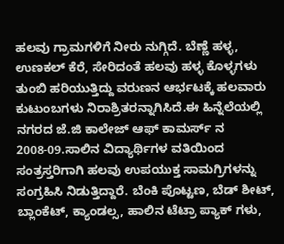ಹಲವು ಗ್ರಾಮಗಳಿಗೆ ನೀರು ನುಗ್ಗಿದೆ. ಬೆಣ್ಣೆ ಹಳ್ಳ, ಉಣಕಲ್ ಕೆರೆ, ಸೇರಿದಂತೆ ಹಲವು ಹಳ್ಳ ಕೊಳ್ಳಗಳು ತುಂಬಿ ಹರಿಯುತ್ತಿದ್ದು ವರುಣನ ಆರ್ಭಟಕ್ಕೆ ಹಲವಾರು ಕುಟುಂಬಗಳು ನಿರಾಶ್ರಿತರನ್ನಾಗಿಸಿದೆ.ಈ ಹಿನ್ನೆಲೆಯಲ್ಲಿ ನಗರದ ಜೆ.ಜಿ ಕಾಲೇಜ್ ಆಫ್ ಕಾಮರ್ಸ್ ನ 2008-09.ಸಾಲಿನ ವಿದ್ಯಾರ್ಥಿಗಳ ವತಿಯಿಂದ ಸಂತ್ರಸ್ತರಿಗಾಗಿ ಹಲವು ಉಪಯುಕ್ತ ಸಾಮಗ್ರಿಗಳನ್ನು ಸಂಗ್ರಹಿಸಿ ನಿಡುತ್ತಿದ್ದಾರೆ. ಬೆಂಕಿ ಪೊಟ್ಟಣ, ಬೆಡ್ ಶೀಟ್, ಬ್ಲಾಂಕೆಟ್, ಕ್ಯಾಂಡಲ್ಸ, ಹಾಲಿನ ಟೆಟ್ರಾ ಪ್ಯಾಕ್ ಗಳು,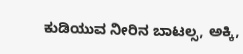ಕುಡಿಯುವ ನೀರಿನ ಬಾಟಲ್ಸ, ಅಕ್ಕಿ,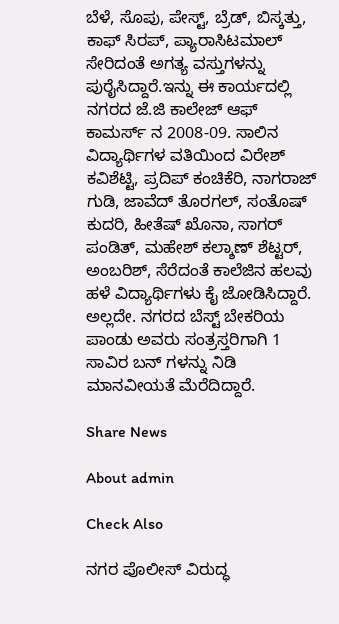ಬೆಳೆ, ಸೊಪು, ಪೇಸ್ಟ್, ಬ್ರೆಡ್, ಬಿಸ್ಕತ್ತು, ಕಾಫ್ ಸಿರಪ್, ಪ್ಯಾರಾಸಿಟಮಾಲ್ ಸೇರಿದಂತೆ ಅಗತ್ಯ ವಸ್ತುಗಳನ್ನು ಪುರೈಸಿದ್ದಾರೆ.ಇನ್ನು ಈ ಕಾರ್ಯದಲ್ಲಿ ನಗರದ ಜೆ.ಜಿ ಕಾಲೇಜ್ ಆಫ್ ಕಾಮರ್ಸ್ ನ 2008-09. ಸಾಲಿನ ವಿದ್ಯಾರ್ಥಿಗಳ ವತಿಯಿಂದ ವಿರೇಶ್ ಕವಿಶೆಟ್ಟಿ, ಪ್ರದಿಪ್ ಕಂಚಿಕೆರಿ, ನಾಗರಾಜ್ ಗುಡಿ, ಜಾವೆದ್ ತೊರಗಲ್, ಸಂತೊಷ್ ಕುದರಿ, ಹೀತೆಷ್ ಖೊನಾ, ಸಾಗರ್ ಪಂಡಿತ್, ಮಹೇಶ್ ಕಲ್ಶಾಣ್ ಶೆಟ್ಟರ್, ಅಂಬರಿಶ್, ಸೆರೆದಂತೆ ಕಾಲೆಜಿನ ಹಲವು ಹಳೆ ವಿದ್ಯಾರ್ಥಿಗಳು ಕೈ ಜೋಡಿಸಿದ್ದಾರೆ. ಅಲ್ಲದೇ. ನಗರದ ಬೆಸ್ಟ್ ಬೇಕರಿಯ ಪಾಂಡು ಅವರು ಸಂತ್ರಸ್ತರಿಗಾಗಿ 1 ಸಾವಿರ ಬನ್ ಗಳನ್ನು ನಿಡಿ ಮಾನವೀಯತೆ ಮೆರೆದಿದ್ದಾರೆ.

Share News

About admin

Check Also

ನಗರ ಪೊಲೀಸ್ ವಿರುದ್ಧ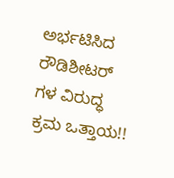ಅರ್ಭಟಿಸಿದ ರೌಡಿಶೀಟರ್ ಗಳ ವಿರುದ್ಧ ಕ್ರಮ ಒತ್ತಾಯ!!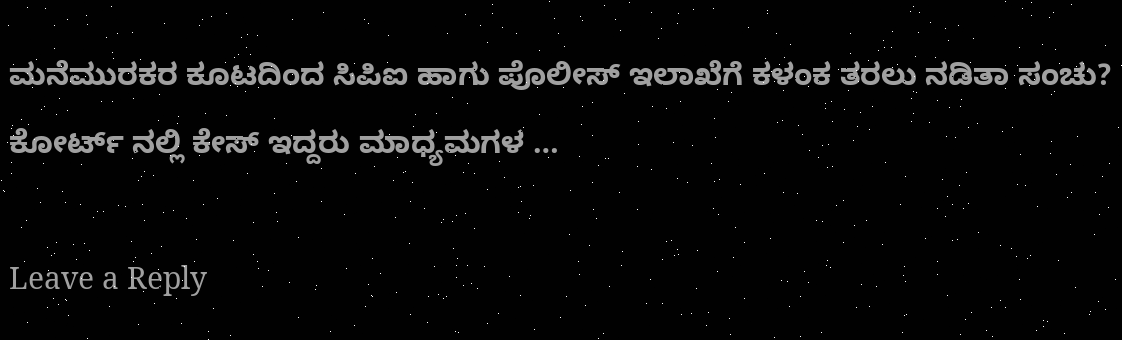ಮನೆಮುರಕರ ಕೂಟದಿಂದ ಸಿಪಿಐ ಹಾಗು ಪೊಲೀಸ್ ಇಲಾಖೆಗೆ ಕಳಂಕ ತರಲು ನಡಿತಾ ಸಂಚು? ಕೋರ್ಟ್ ನಲ್ಲಿ ಕೇಸ್ ಇದ್ದರು ಮಾಧ್ಯಮಗಳ …

Leave a Reply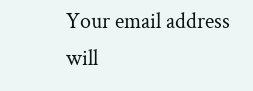Your email address will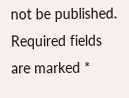not be published. Required fields are marked *